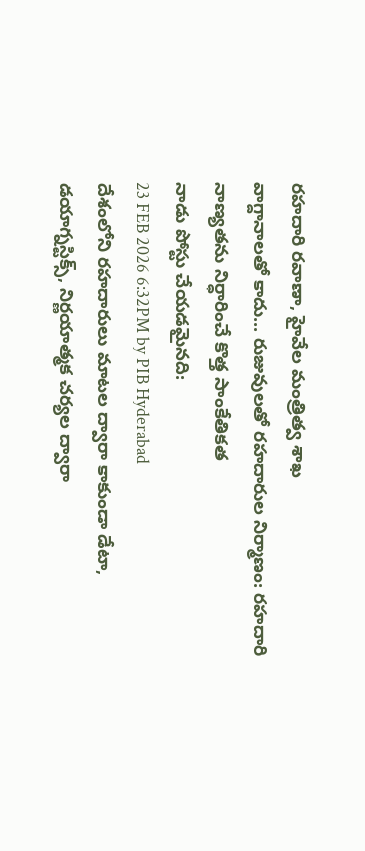రహదారి రవాణా, హైవేల మంత్రిత్వ శాఖ
వాగ్దానాలతో కాదు... రుజువులతో రహదారుల నిర్మాణం: రహదారి నాణ్యతను నిర్ధారించే కొత్త సాంకేతికత
నాడు పోస్టు చేయడమైనది:
23 FEB 2026 6:32PM by PIB Hyderabad
దేశంలోని రహదారులు మాటల ద్వారా కాకుండా డేటా, డయాగ్నస్టిక్స్, నిర్ణయాత్మక చర్యల ద్వారా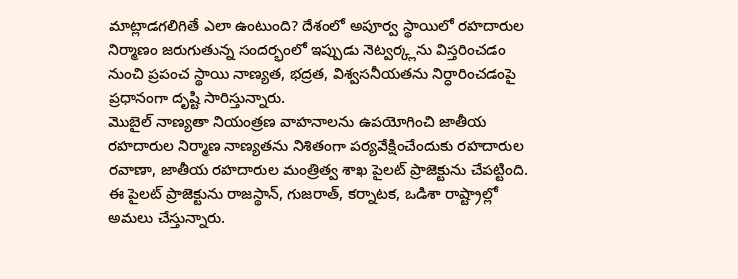మాట్లాడగలిగితే ఎలా ఉంటుంది? దేశంలో అపూర్వ స్థాయిలో రహదారుల నిర్మాణం జరుగుతున్న సందర్భంలో ఇప్పుడు నెట్వర్క్లను విస్తరించడం నుంచి ప్రపంచ స్థాయి నాణ్యత, భద్రత, విశ్వసనీయతను నిర్ధారించడంపై ప్రధానంగా దృష్టి సారిస్తున్నారు.
మొబైల్ నాణ్యతా నియంత్రణ వాహనాలను ఉపయోగించి జాతీయ రహదారుల నిర్మాణ నాణ్యతను నిశితంగా పర్యవేక్షించేందుకు రహదారుల రవాణా, జాతీయ రహదారుల మంత్రిత్వ శాఖ పైలట్ ప్రాజెక్టును చేపట్టింది. ఈ పైలట్ ప్రాజెక్టును రాజస్థాన్, గుజరాత్, కర్నాటక, ఒడిశా రాష్ట్రాల్లో అమలు చేస్తున్నారు.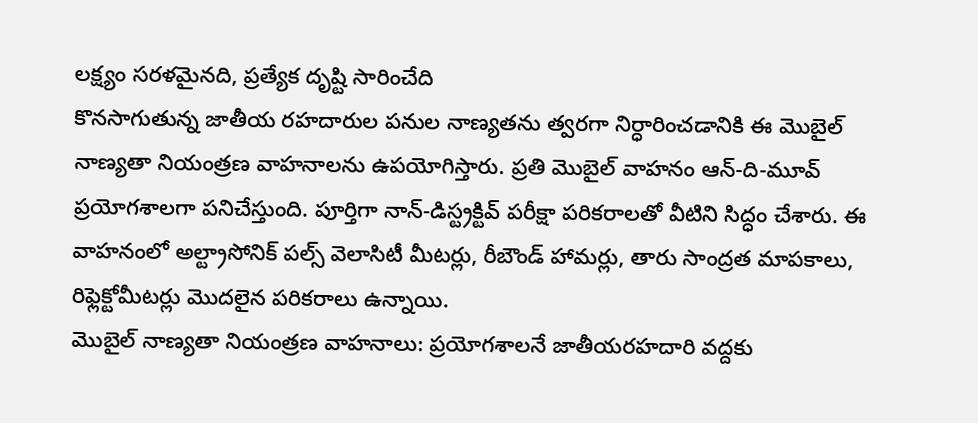లక్ష్యం సరళమైనది, ప్రత్యేక దృష్టి సారించేది
కొనసాగుతున్న జాతీయ రహదారుల పనుల నాణ్యతను త్వరగా నిర్ధారించడానికి ఈ మొబైల్ నాణ్యతా నియంత్రణ వాహనాలను ఉపయోగిస్తారు. ప్రతి మొబైల్ వాహనం ఆన్-ది-మూవ్ ప్రయోగశాలగా పనిచేస్తుంది. పూర్తిగా నాన్-డిస్ట్రక్టివ్ పరీక్షా పరికరాలతో వీటిని సిద్ధం చేశారు. ఈ వాహనంలో అల్ట్రాసోనిక్ పల్స్ వెలాసిటీ మీటర్లు, రీబౌండ్ హామర్లు, తారు సాంద్రత మాపకాలు, రిఫ్లెక్టోమీటర్లు మొదలైన పరికరాలు ఉన్నాయి.
మొబైల్ నాణ్యతా నియంత్రణ వాహనాలు: ప్రయోగశాలనే జాతీయరహదారి వద్దకు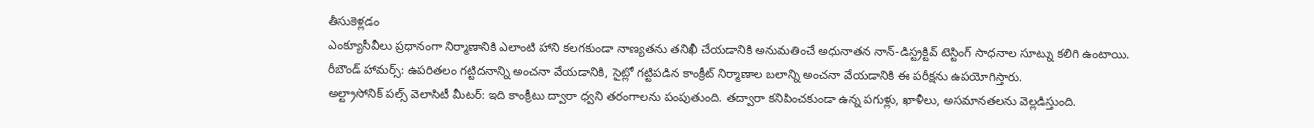తీసుకెళ్లడం
ఎంక్యూసీవీలు ప్రధానంగా నిర్మాణానికి ఎలాంటి హాని కలగకుండా నాణ్యతను తనిఖీ చేయడానికి అనుమతించే అధునాతన నాన్-డిస్ట్రక్టివ్ టెస్టింగ్ సాధనాల సూట్ను కలిగి ఉంటాయి.
రీబౌండ్ హామర్స్: ఉపరితలం గట్టిదనాన్ని అంచనా వేయడానికి, సైట్లో గట్టిపడిన కాంక్రీట్ నిర్మాణాల బలాన్ని అంచనా వేయడానికి ఈ పరీక్షను ఉపయోగిస్తారు.
అల్ట్రాసోనిక్ పల్స్ వెలాసిటీ మీటర్: ఇది కాంక్రీటు ద్వారా ధ్వని తరంగాలను పంపుతుంది. తద్వారా కనిపించకుండా ఉన్న పగుళ్లు, ఖాళీలు, అసమానతలను వెల్లడిస్తుంది.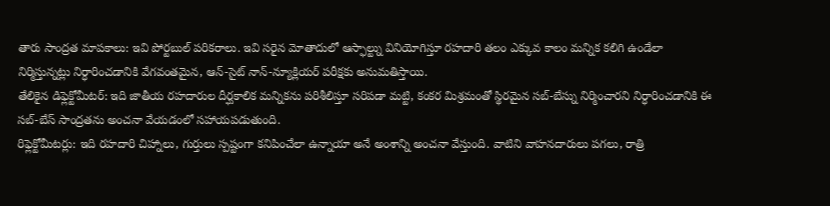తారు సాంద్రత మాపకాలు: ఇవి పోర్టబుల్ పరికరాలు. ఇవి సరైన మోతాదులో ఆస్ఫాల్ట్ను వినియోగిస్తూ రహదారి తలం ఎక్కువ కాలం మన్నిక కలిగి ఉండేలా నిర్మిస్తున్నట్లు నిర్ధారించడానికి వేగవంతమైన, ఆన్-సైట్ నాన్-న్యూక్లియర్ పరీక్షకు అనుమతిస్తాయి.
తేలికైన డిఫ్లెక్టోమీటర్: ఇది జాతీయ రహదారుల దీర్ఘకాలిక మన్నికను పరిశీలిస్తూ సరిపడా మట్టి, కంకర మిశ్రమంతో స్థిరమైన సబ్-బేస్ను నిర్మించారని నిర్ధారించడానికి ఈ సబ్-బేస్ సాంద్రతను అంచనా వేయడంలో సహాయపడుతుంది.
రిఫ్లెక్టోమీటర్లు: ఇది రహదారి చిహ్నాలు, గుర్తులు స్పష్టంగా కనిపించేలా ఉన్నాయా అనే అంశాన్ని అంచనా వేస్తుంది. వాటిని వాహనదారులు పగలు, రాత్రి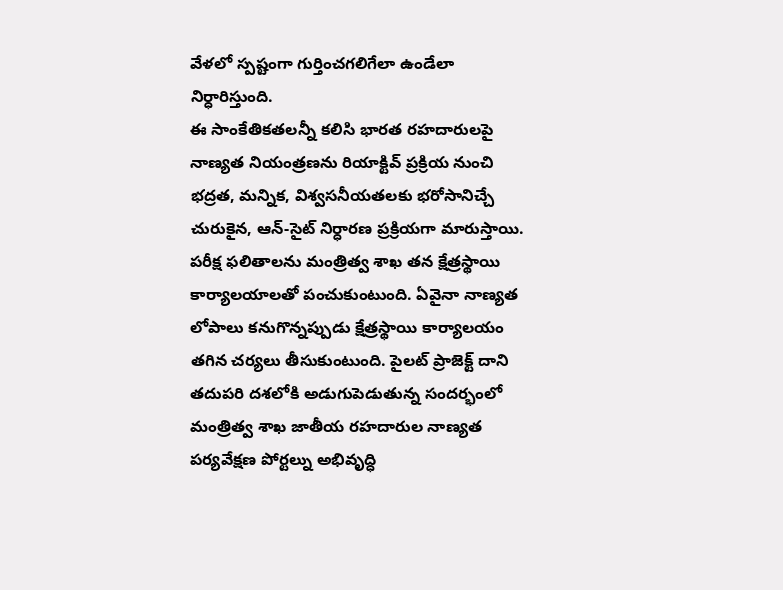వేళలో స్పష్టంగా గుర్తించగలిగేలా ఉండేలా నిర్ధారిస్తుంది.
ఈ సాంకేతికతలన్నీ కలిసి భారత రహదారులపై నాణ్యత నియంత్రణను రియాక్టివ్ ప్రక్రియ నుంచి భద్రత, మన్నిక, విశ్వసనీయతలకు భరోసానిచ్చే చురుకైన, ఆన్-సైట్ నిర్ధారణ ప్రక్రియగా మారుస్తాయి.
పరీక్ష ఫలితాలను మంత్రిత్వ శాఖ తన క్షేత్రస్థాయి కార్యాలయాలతో పంచుకుంటుంది. ఏవైనా నాణ్యత లోపాలు కనుగొన్నప్పుడు క్షేత్రస్థాయి కార్యాలయం తగిన చర్యలు తీసుకుంటుంది. పైలట్ ప్రాజెక్ట్ దాని తదుపరి దశలోకి అడుగుపెడుతున్న సందర్భంలో మంత్రిత్వ శాఖ జాతీయ రహదారుల నాణ్యత పర్యవేక్షణ పోర్టల్ను అభివృద్ధి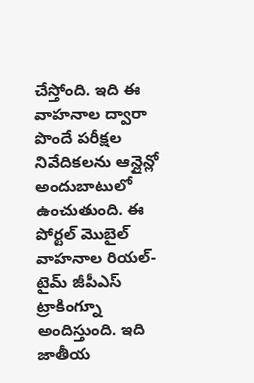చేస్తోంది. ఇది ఈ వాహనాల ద్వారా పొందే పరీక్షల నివేదికలను ఆన్లైన్లో అందుబాటులో ఉంచుతుంది. ఈ పోర్టల్ మొబైల్ వాహనాల రియల్-టైమ్ జీపీఎస్ ట్రాకింగ్నూ అందిస్తుంది. ఇది జాతీయ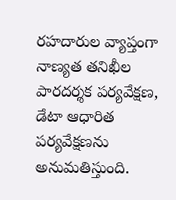రహదారుల వ్యాప్తంగా నాణ్యత తనిఖీల పారదర్శక పర్యవేక్షణ, డేటా ఆధారిత పర్యవేక్షణను అనుమతిస్తుంది.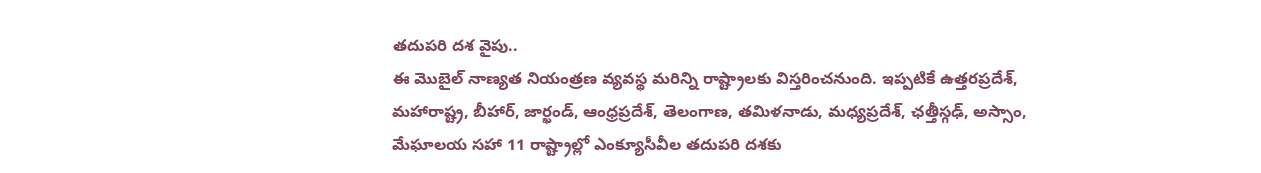తదుపరి దశ వైపు..
ఈ మొబైల్ నాణ్యత నియంత్రణ వ్యవస్థ మరిన్ని రాష్ట్రాలకు విస్తరించనుంది. ఇప్పటికే ఉత్తరప్రదేశ్, మహారాష్ట్ర, బీహార్, జార్ఖండ్, ఆంధ్రప్రదేశ్, తెలంగాణ, తమిళనాడు, మధ్యప్రదేశ్, ఛత్తీస్గఢ్, అస్సాం, మేఘాలయ సహా 11 రాష్ట్రాల్లో ఎంక్యూసీవీల తదుపరి దశకు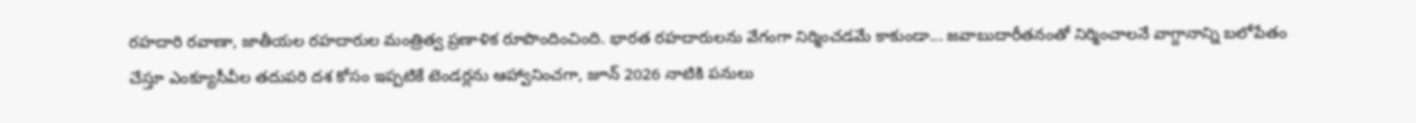రహదారి రవాణా, జాతీయల రహదారుల మంత్రిత్వ ప్రణాళిక రూపొందించింది. భారత రహదారులను వేగంగా నిర్మించడమే కాకుండా... జవాబుదారీతనంతో నిర్మించాలనే వాగ్దానాన్ని బలోపేతం చేస్తూ ఎంక్యూసీవీల తదుపరి దశ కోసం ఇప్పటికే టెండర్లను ఆహ్వానించగా, జూన్ 2026 నాటికి పనులు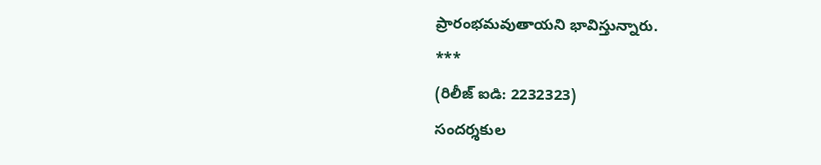ప్రారంభమవుతాయని భావిస్తున్నారు.
***
(రిలీజ్ ఐడి: 2232323)
సందర్శకుల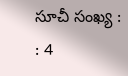సూచీ సంఖ్య : : 4